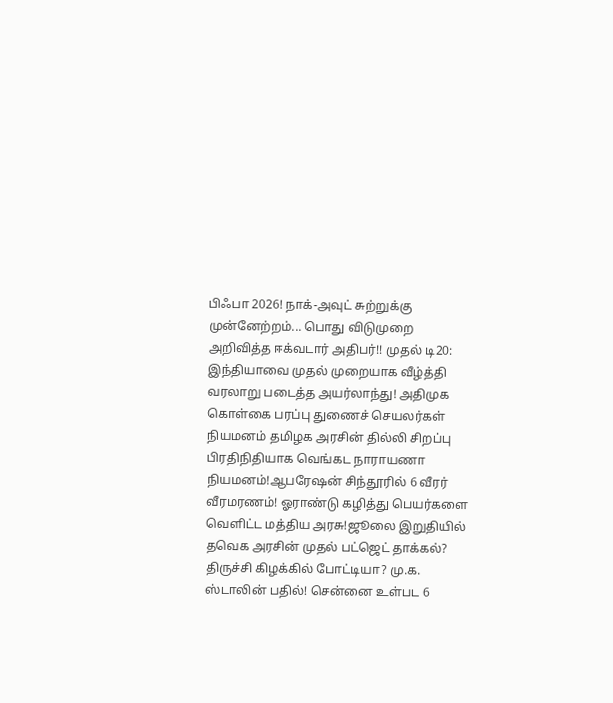பிஃபா 2026! நாக்-அவுட் சுற்றுக்கு முன்னேற்றம்... பொது விடுமுறை அறிவித்த ஈக்வடார் அதிபர்!! முதல் டி20: இந்தியாவை முதல் முறையாக வீழ்த்தி வரலாறு படைத்த அயர்லாந்து! அதிமுக கொள்கை பரப்பு துணைச் செயலர்கள் நியமனம் தமிழக அரசின் தில்லி சிறப்பு பிரதிநிதியாக வெங்கட நாராயணா நியமனம்!ஆபரேஷன் சிந்தூரில் 6 வீரர் வீரமரணம்! ஓராண்டு கழித்து பெயர்களை வெளிட்ட மத்திய அரசு!ஜூலை இறுதியில் தவெக அரசின் முதல் பட்ஜெட் தாக்கல்? திருச்சி கிழக்கில் போட்டியா? மு.க. ஸ்டாலின் பதில்! சென்னை உள்பட 6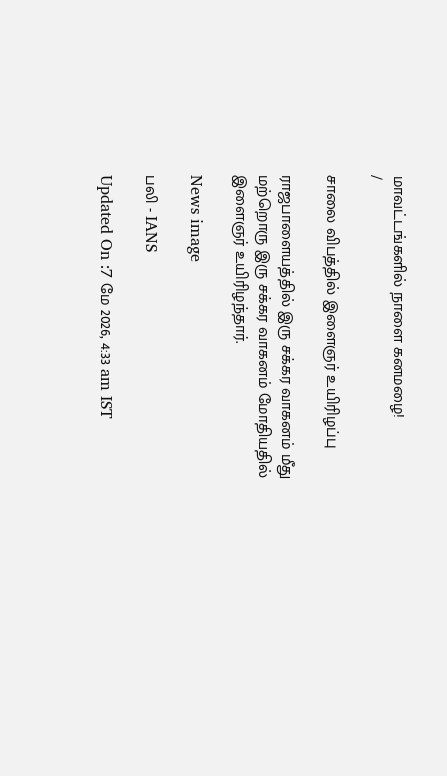மாவட்டங்களில் நாளை கனமழை!
/

சாலை விபத்தில் இளைஞர் உயிரிழப்பு

ராஜபாளையத்தில் இரு சக்கர வாகனம் மீது மற்றொரு இரு சக்கர வாகனம் மோதியதில் இளைஞர் உயிரிழந்தார்.

News image

பலி - IANS

Updated On :7 மே 2026, 4:33 am IST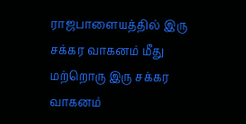ராஜபாளையத்தில் இரு சக்கர வாகனம் மீது மற்றொரு இரு சக்கர வாகனம்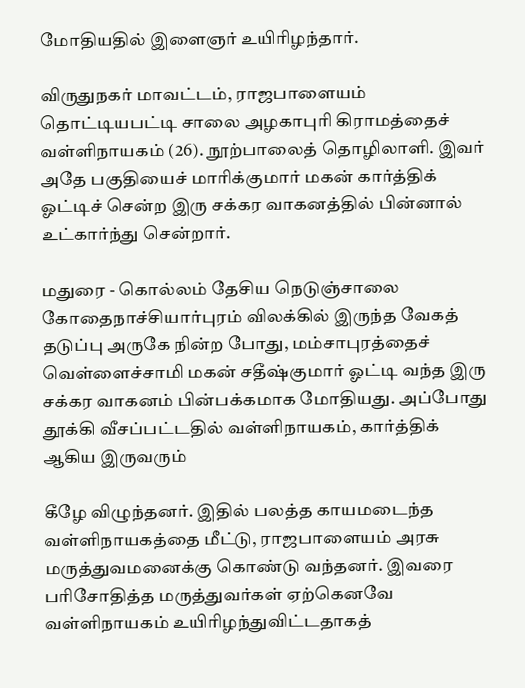மோதியதில் இளைஞர் உயிரிழந்தார்.

விருதுநகர் மாவட்டம், ராஜபாளையம் தொட்டியபட்டி சாலை அழகாபுரி கிராமத்தைச் வள்ளிநாயகம் (26). நூற்பாலைத் தொழிலாளி. இவர் அதே பகுதியைச் மாரிக்குமார் மகன் கார்த்திக் ஓட்டிச் சென்ற இரு சக்கர வாகனத்தில் பின்னால் உட்கார்ந்து சென்றார்.

மதுரை - கொல்லம் தேசிய நெடுஞ்சாலை கோதைநாச்சியார்புரம் விலக்கில் இருந்த வேகத் தடுப்பு அருகே நின்ற போது, மம்சாபுரத்தைச் வெள்ளைச்சாமி மகன் சதீஷ்குமார் ஓட்டி வந்த இரு சக்கர வாகனம் பின்பக்கமாக மோதியது. அப்போது தூக்கி வீசப்பட்டதில் வள்ளிநாயகம், கார்த்திக் ஆகிய இருவரும்

கீழே விழுந்தனர். இதில் பலத்த காயமடைந்த வள்ளிநாயகத்தை மீட்டு, ராஜபாளையம் அரசு மருத்துவமனைக்கு கொண்டு வந்தனர். இவரை பரிசோதித்த மருத்துவர்கள் ஏற்கெனவே வள்ளிநாயகம் உயிரிழந்துவிட்டதாகத்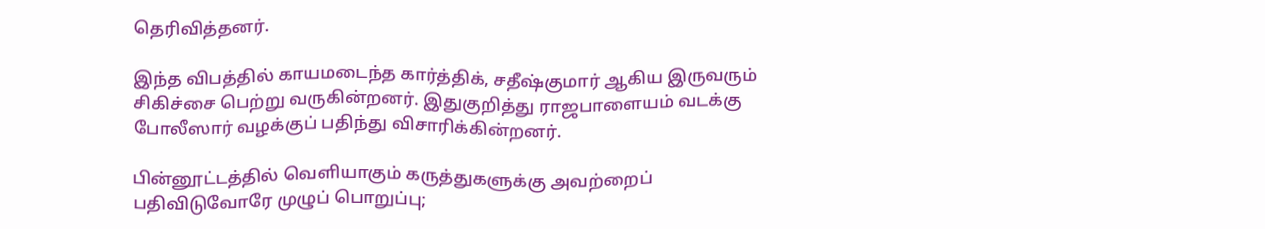தெரிவித்தனர்.

இந்த விபத்தில் காயமடைந்த கார்த்திக், சதீஷ்குமார் ஆகிய இருவரும் சிகிச்சை பெற்று வருகின்றனர். இதுகுறித்து ராஜபாளையம் வடக்கு போலீஸார் வழக்குப் பதிந்து விசாரிக்கின்றனர்.

பின்னூட்டத்தில் வெளியாகும் கருத்துகளுக்கு அவற்றைப் பதிவிடுவோரே முழுப் பொறுப்பு;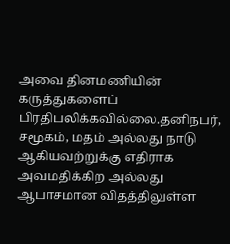அவை தினமணியின் கருத்துகளைப் பிரதிபலிக்கவில்லை.தனிநபர், சமூகம், மதம் அல்லது நாடு ஆகியவற்றுக்கு எதிராக அவமதிக்கிற அல்லது ஆபாசமான விதத்திலுள்ள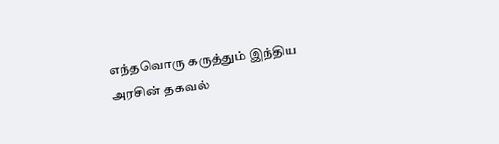எந்தவொரு கருத்தும் இந்திய அரசின் தகவல்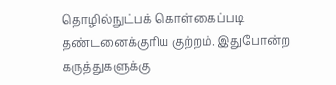தொழில்நுட்பக் கொள்கைப்படி தண்டனைக்குரிய குற்றம். இதுபோன்ற கருத்துகளுக்கு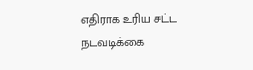எதிராக உரிய சட்ட நடவடிக்கை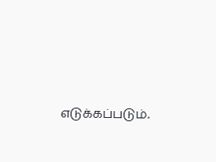எடுக்கப்படும்.